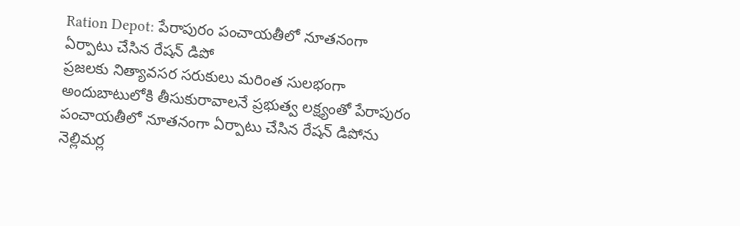Ration Depot: పేరాపురం పంచాయతీలో నూతనంగా ఏర్పాటు చేసిన రేషన్ డిపో
ప్రజలకు నిత్యావసర సరుకులు మరింత సులభంగా అందుబాటులోకి తీసుకురావాలనే ప్రభుత్వ లక్ష్యంతో పేరాపురం పంచాయతీలో నూతనంగా ఏర్పాటు చేసిన రేషన్ డిపోను నెల్లిమర్ల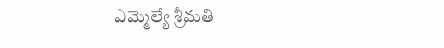ఎమ్మెల్యే శ్రీమతి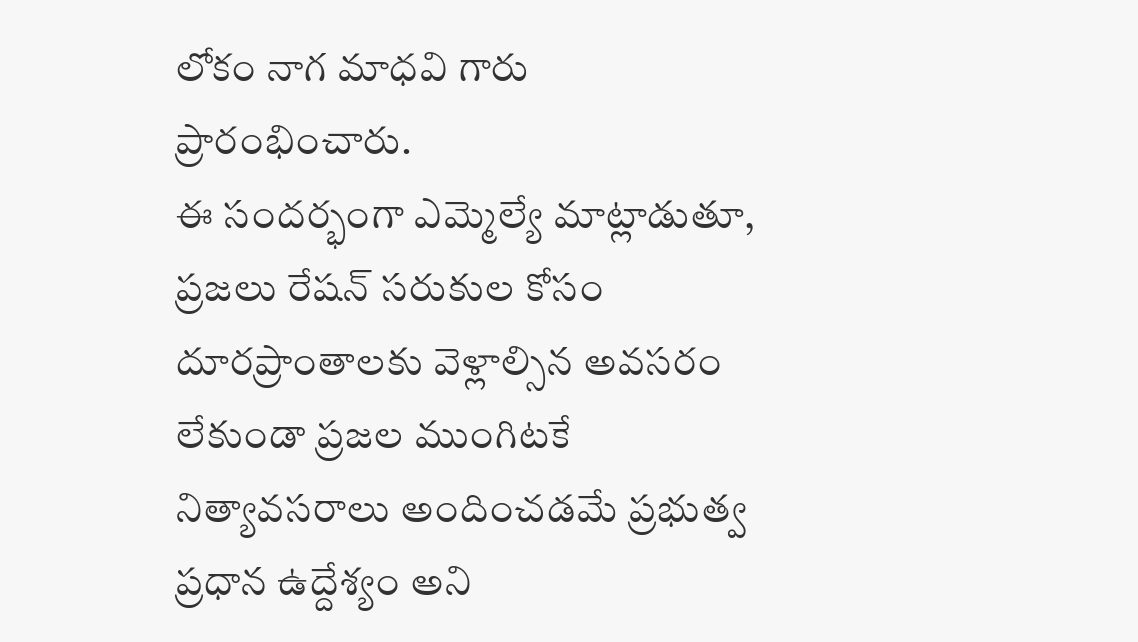లోకం నాగ మాధవి గారు ప్రారంభించారు.
ఈ సందర్భంగా ఎమ్మెల్యే మాట్లాడుతూ, ప్రజలు రేషన్ సరుకుల కోసం దూరప్రాంతాలకు వెళ్లాల్సిన అవసరం లేకుండా ప్రజల ముంగిటకే నిత్యావసరాలు అందించడమే ప్రభుత్వ ప్రధాన ఉద్దేశ్యం అని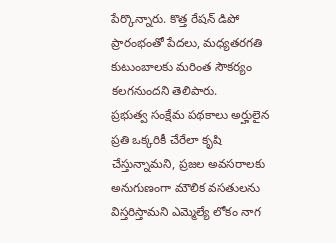పేర్కొన్నారు. కొత్త రేషన్ డిపో ప్రారంభంతో పేదలు, మధ్యతరగతి కుటుంబాలకు మరింత సౌకర్యం కలగనుందని తెలిపారు.
ప్రభుత్వ సంక్షేమ పథకాలు అర్హులైన ప్రతి ఒక్కరికీ చేరేలా కృషి చేస్తున్నామని, ప్రజల అవసరాలకు అనుగుణంగా మౌలిక వసతులను విస్తరిస్తామని ఎమ్మెల్యే లోకం నాగ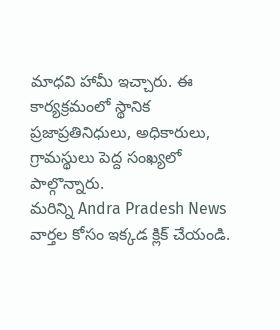మాధవి హామీ ఇచ్చారు. ఈ కార్యక్రమంలో స్థానిక ప్రజాప్రతినిధులు, అధికారులు, గ్రామస్థులు పెద్ద సంఖ్యలో పాల్గొన్నారు.
మరిన్ని Andra Pradesh News వార్తల కోసం ఇక్కడ క్లిక్ చేయండి.